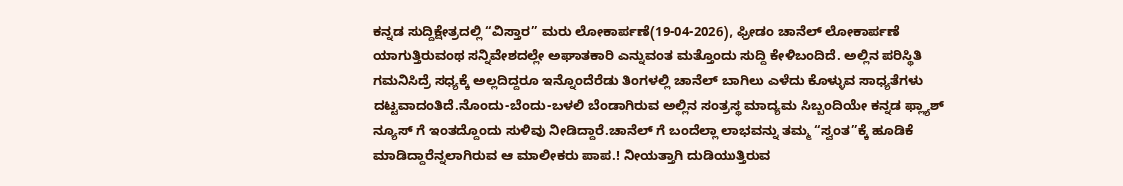ಕನ್ನಡ ಸುದ್ದಿಕ್ಷೇತ್ರದಲ್ಲಿ “ವಿಸ್ತಾರ” ಮರು ಲೋಕಾರ್ಪಣೆ(19-04-2026), ಫ್ರೀಡಂ ಚಾನೆಲ್ ಲೋಕಾರ್ಪಣೆ ಯಾಗುತ್ತಿರುವಂಥ ಸನ್ನಿವೇಶದಲ್ಲೇ ಅಘಾತಕಾರಿ ಎನ್ನುವಂತ ಮತ್ತೊಂದು ಸುದ್ದಿ ಕೇಳಿಬಂದಿದೆ. ಅಲ್ಲಿನ ಪರಿಸ್ಥಿತಿ ಗಮನಿಸಿದ್ರೆ ಸಧ್ಯಕ್ಕೆ ಅಲ್ಲದಿದ್ದರೂ ಇನ್ನೊಂದೆರೆಡು ತಿಂಗಳಲ್ಲಿ ಚಾನೆಲ್ ಬಾಗಿಲು ಎಳೆದು ಕೊಳ್ಳುವ ಸಾಧ್ಯತೆಗಳು ದಟ್ಟವಾದಂತಿದೆ.ನೊಂದು-ಬೆಂದು-ಬಳಲಿ ಬೆಂಡಾಗಿರುವ ಅಲ್ಲಿನ ಸಂತ್ರಸ್ಥ ಮಾದ್ಯಮ ಸಿಬ್ಬಂದಿಯೇ ಕನ್ನಡ ಫ್ಲ್ಯಾಶ್ ನ್ಯೂಸ್ ಗೆ ಇಂತದ್ದೊಂದು ಸುಳಿವು ನೀಡಿದ್ದಾರೆ.ಚಾನೆಲ್ ಗೆ ಬಂದೆಲ್ಲಾ ಲಾಭವನ್ನು ತಮ್ಮ “ಸ್ವಂತ”ಕ್ಕೆ ಹೂಡಿಕೆ ಮಾಡಿದ್ದಾರೆನ್ನಲಾಗಿರುವ ಆ ಮಾಲೀಕರು ಪಾಪ.! ನೀಯತ್ತಾಗಿ ದುಡಿಯುತ್ತಿರುವ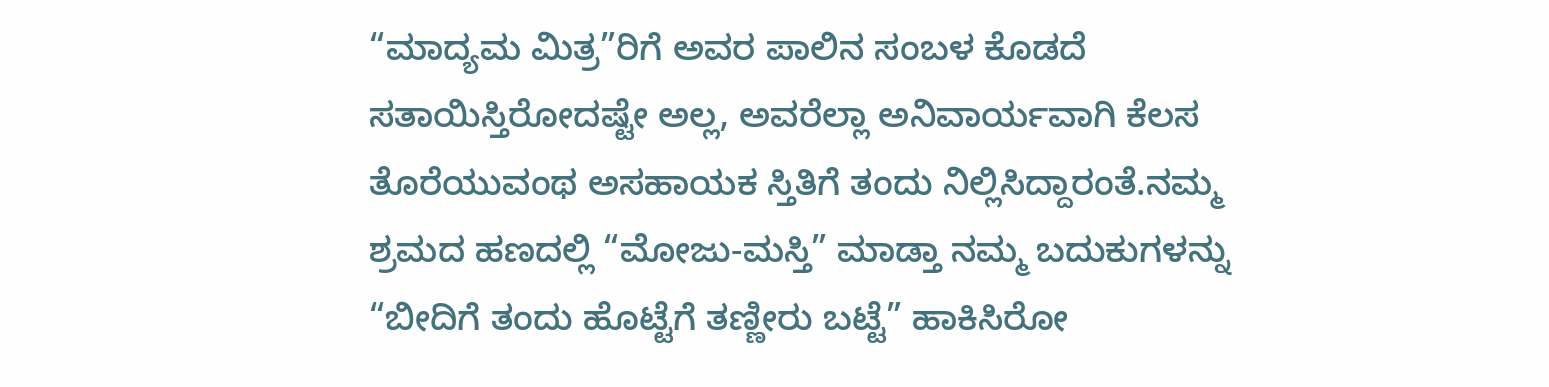“ಮಾದ್ಯಮ ಮಿತ್ರ”ರಿಗೆ ಅವರ ಪಾಲಿನ ಸಂಬಳ ಕೊಡದೆ ಸತಾಯಿಸ್ತಿರೋದಷ್ಟೇ ಅಲ್ಲ, ಅವರೆಲ್ಲಾ ಅನಿವಾರ್ಯವಾಗಿ ಕೆಲಸ ತೊರೆಯುವಂಥ ಅಸಹಾಯಕ ಸ್ತಿತಿಗೆ ತಂದು ನಿಲ್ಲಿಸಿದ್ದಾರಂತೆ.ನಮ್ಮ ಶ್ರಮದ ಹಣದಲ್ಲಿ “ಮೋಜು-ಮಸ್ತಿ” ಮಾಡ್ತಾ ನಮ್ಮ ಬದುಕುಗಳನ್ನು “ಬೀದಿಗೆ ತಂದು ಹೊಟ್ಟೆಗೆ ತಣ್ಣೀರು ಬಟ್ಟೆ” ಹಾಕಿಸಿರೋ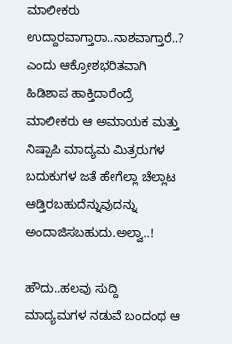ಮಾಲೀಕರು ಉದ್ದಾರವಾಗ್ತಾರಾ..ನಾಶವಾಗ್ತಾರೆ..? ಎಂದು ಆಕ್ರೋಶಭರಿತವಾಗಿ ಹಿಡಿಶಾಪ ಹಾಕ್ತಿದಾರೆಂದ್ರೆ ಮಾಲೀಕರು ಆ ಅಮಾಯಕ ಮತ್ತು ನಿಷ್ಪಾಪಿ ಮಾದ್ಯಮ ಮಿತ್ರರುಗಳ ಬದುಕುಗಳ ಜತೆ ಹೇಗೆಲ್ಲಾ ಚೆಲ್ಲಾಟ ಆಡ್ತಿರಬಹುದೆನ್ನುವುದನ್ನು ಅಂದಾಜಿಸಬಹುದು.ಅಲ್ವಾ..!

ಹೌದು..ಹಲವು ಸುದ್ದಿ ಮಾದ್ಯಮಗಳ ನಡುವೆ ಬಂದಂಥ ಆ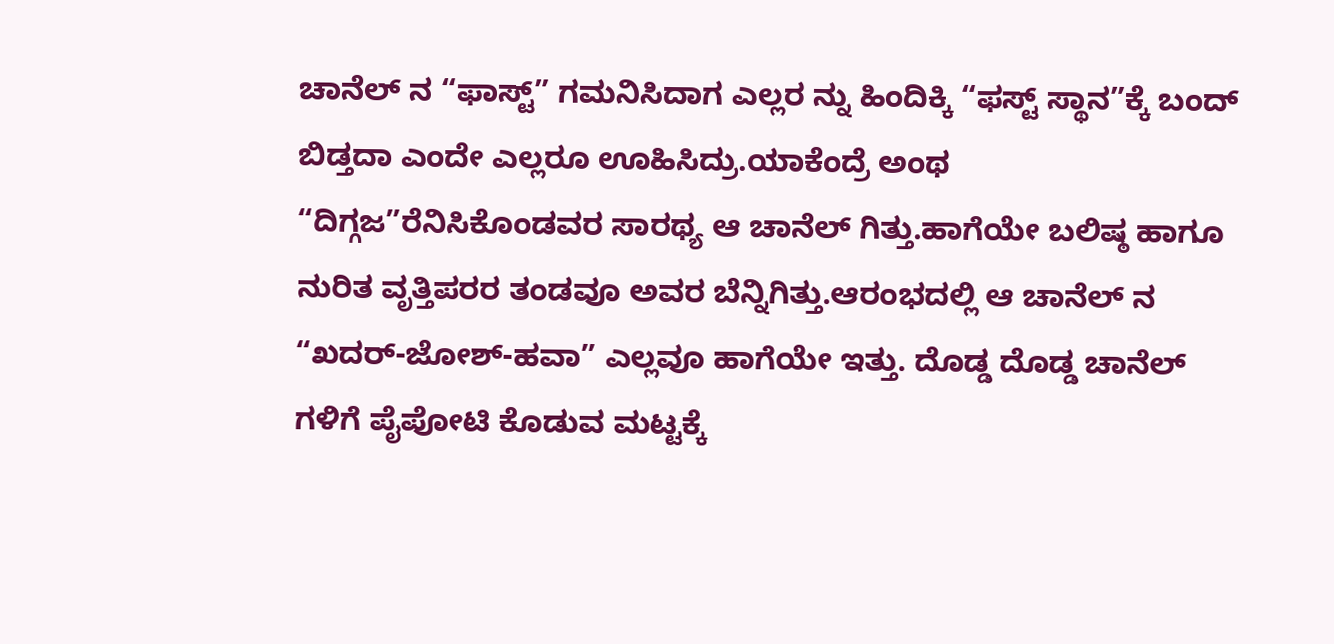ಚಾನೆಲ್ ನ “ಫಾಸ್ಟ್” ಗಮನಿಸಿದಾಗ ಎಲ್ಲರ ನ್ನು ಹಿಂದಿಕ್ಕಿ “ಫಸ್ಟ್ ಸ್ಥಾನ”ಕ್ಕೆ ಬಂದ್ ಬಿಡ್ತದಾ ಎಂದೇ ಎಲ್ಲರೂ ಊಹಿಸಿದ್ರು.ಯಾಕೆಂದ್ರೆ ಅಂಥ “ದಿಗ್ಗಜ”ರೆನಿಸಿಕೊಂಡವರ ಸಾರಥ್ಯ ಆ ಚಾನೆಲ್ ಗಿತ್ತು.ಹಾಗೆಯೇ ಬಲಿಷ್ಠ ಹಾಗೂ ನುರಿತ ವೃತ್ತಿಪರರ ತಂಡವೂ ಅವರ ಬೆನ್ನಿಗಿತ್ತು.ಆರಂಭದಲ್ಲಿ ಆ ಚಾನೆಲ್ ನ “ಖದರ್-ಜೋಶ್-ಹವಾ” ಎಲ್ಲವೂ ಹಾಗೆಯೇ ಇತ್ತು. ದೊಡ್ಡ ದೊಡ್ಡ ಚಾನೆಲ್ ಗಳಿಗೆ ಪೈಪೋಟಿ ಕೊಡುವ ಮಟ್ಟಕ್ಕೆ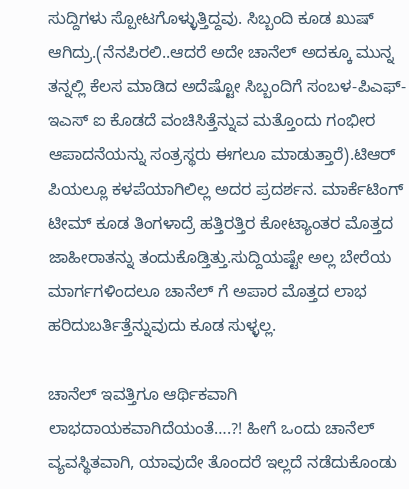ಸುದ್ದಿಗಳು ಸ್ಪೋಟಗೊಳ್ಳುತ್ತಿದ್ದವು. ಸಿಬ್ಬಂದಿ ಕೂಡ ಖುಷ್ ಆಗಿದ್ರು.(ನೆನಪಿರಲಿ..ಆದರೆ ಅದೇ ಚಾನೆಲ್ ಅದಕ್ಕೂ ಮುನ್ನ ತನ್ನಲ್ಲಿ ಕೆಲಸ ಮಾಡಿದ ಅದೆಷ್ಟೋ ಸಿಬ್ಬಂದಿಗೆ ಸಂಬಳ-ಪಿಎಫ್-ಇಎಸ್ ಐ ಕೊಡದೆ ವಂಚಿಸಿತ್ತೆನ್ನುವ ಮತ್ತೊಂದು ಗಂಭೀರ ಆಪಾದನೆಯನ್ನು ಸಂತ್ರಸ್ಥರು ಈಗಲೂ ಮಾಡುತ್ತಾರೆ).ಟಿಆರ್ ಪಿಯಲ್ಲೂ ಕಳಪೆಯಾಗಿಲಿಲ್ಲ ಅದರ ಪ್ರದರ್ಶನ. ಮಾರ್ಕೆಟಿಂಗ್ ಟೀಮ್ ಕೂಡ ತಿಂಗಳಾದ್ರೆ ಹತ್ತಿರತ್ತಿರ ಕೋಟ್ಯಾಂತರ ಮೊತ್ತದ ಜಾಹೀರಾತನ್ನು ತಂದುಕೊಡ್ತಿತ್ತು.ಸುದ್ದಿಯಷ್ಟೇ ಅಲ್ಲ ಬೇರೆಯ ಮಾರ್ಗಗಳಿಂದಲೂ ಚಾನೆಲ್ ಗೆ ಅಪಾರ ಮೊತ್ತದ ಲಾಭ ಹರಿದುಬರ್ತಿತ್ತೆನ್ನುವುದು ಕೂಡ ಸುಳ್ಳಲ್ಲ.

ಚಾನೆಲ್ ಇವತ್ತಿಗೂ ಆರ್ಥಿಕವಾಗಿ ಲಾಭದಾಯಕವಾಗಿದೆಯಂತೆ….?! ಹೀಗೆ ಒಂದು ಚಾನೆಲ್ ವ್ಯವಸ್ಥಿತವಾಗಿ, ಯಾವುದೇ ತೊಂದರೆ ಇಲ್ಲದೆ ನಡೆದುಕೊಂಡು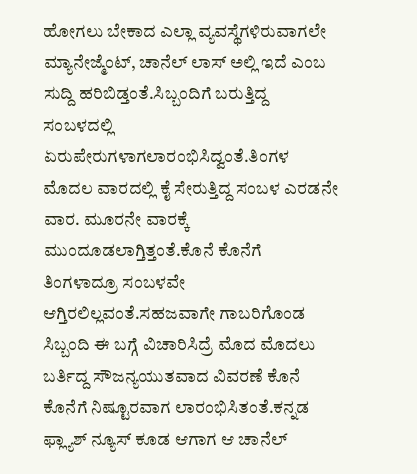ಹೋಗಲು ಬೇಕಾದ ಎಲ್ಲಾ ವ್ಯವಸ್ಥೆಗಳಿರುವಾಗಲೇ ಮ್ಯಾನೇಜ್ಮೆಂಟ್, ಚಾನೆಲ್ ಲಾಸ್ ಅಲ್ಲಿ ಇದೆ ಎಂಬ ಸುದ್ದಿ ಹರಿಬಿಡ್ತಂತೆ.ಸಿಬ್ಬಂದಿಗೆ ಬರುತ್ತಿದ್ದ ಸಂಬಳದಲ್ಲಿ ಏರುಪೇರುಗಳಾಗಲಾರಂಭಿಸಿದ್ವಂತೆ.ತಿಂಗಳ ಮೊದಲ ವಾರದಲ್ಲಿ ಕೈ ಸೇರುತ್ತಿದ್ದ ಸಂಬಳ ಎರಡನೇ ವಾರ. ಮೂರನೇ ವಾರಕ್ಕೆ ಮುಂದೂಡಲಾಗ್ತಿತ್ತಂತೆ.ಕೊನೆ ಕೊನೆಗೆ ತಿಂಗಳಾದ್ರೂ ಸಂಬಳವೇ ಆಗ್ತಿರಲಿಲ್ಲವಂತೆ.ಸಹಜವಾಗೇ ಗಾಬರಿಗೊಂಡ ಸಿಬ್ಬಂದಿ ಈ ಬಗ್ಗೆ ವಿಚಾರಿಸಿದ್ರೆ ಮೊದ ಮೊದಲು ಬರ್ತಿದ್ದ ಸೌಜನ್ಯಯುತವಾದ ವಿವರಣೆ ಕೊನೆ ಕೊನೆಗೆ ನಿಷ್ಟೂರವಾಗ ಲಾರಂಭಿಸಿತಂತೆ.ಕನ್ನಡ ಫ್ಲ್ಯಾಶ್ ನ್ಯೂಸ್ ಕೂಡ ಆಗಾಗ ಆ ಚಾನೆಲ್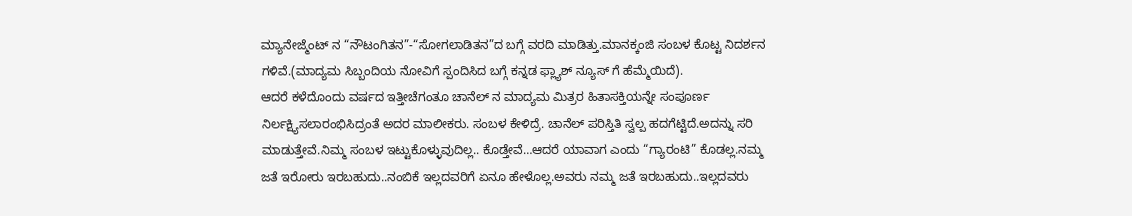ಮ್ಯಾನೇಜ್ಮೆಂಟ್ ನ “ನೌಟಂಗಿತನ”-“ಸೋಗಲಾಡಿತನ”ದ ಬಗ್ಗೆ ವರದಿ ಮಾಡಿತ್ತು.ಮಾನಕ್ಕಂಜಿ ಸಂಬಳ ಕೊಟ್ಟ ನಿದರ್ಶನ ಗಳಿವೆ.(ಮಾದ್ಯಮ ಸಿಬ್ಬಂದಿಯ ನೋವಿಗೆ ಸ್ಪಂದಿಸಿದ ಬಗ್ಗೆ ಕನ್ನಡ ಫ್ಲ್ಯಾಶ್ ನ್ಯೂಸ್ ಗೆ ಹೆಮ್ಮೆಯಿದೆ).
ಆದರೆ ಕಳೆದೊಂದು ವರ್ಷದ ಇತ್ತೀಚೆಗಂತೂ ಚಾನೆಲ್ ನ ಮಾದ್ಯಮ ಮಿತ್ರರ ಹಿತಾಸಕ್ತಿಯನ್ನೇ ಸಂಪೂರ್ಣ ನಿರ್ಲಕ್ಷ್ಯಿಸಲಾರಂಭಿಸಿದ್ರಂತೆ ಅದರ ಮಾಲೀಕರು. ಸಂಬಳ ಕೇಳಿದ್ರೆ. ಚಾನೆಲ್ ಪರಿಸ್ತಿತಿ ಸ್ವಲ್ಪ ಹದಗೆಟ್ಟಿದೆ.ಅದನ್ನು ಸರಿ ಮಾಡುತ್ತೇವೆ.ನಿಮ್ಮ ಸಂಬಳ ಇಟ್ಟುಕೊಳ್ಳುವುದಿಲ್ಲ.. ಕೊಡ್ತೇವೆ…ಆದರೆ ಯಾವಾಗ ಎಂದು “ಗ್ಯಾರಂಟಿ” ಕೊಡಲ್ಲ.ನಮ್ಮ ಜತೆ ಇರೋರು ಇರಬಹುದು..ನಂಬಿಕೆ ಇಲ್ಲದವರಿಗೆ ಏನೂ ಹೇಳೊಲ್ಲ.ಅವರು ನಮ್ಮ ಜತೆ ಇರಬಹುದು..ಇಲ್ಲದವರು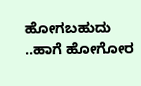ಹೋಗಬಹುದು ..ಹಾಗೆ ಹೋಗೋರ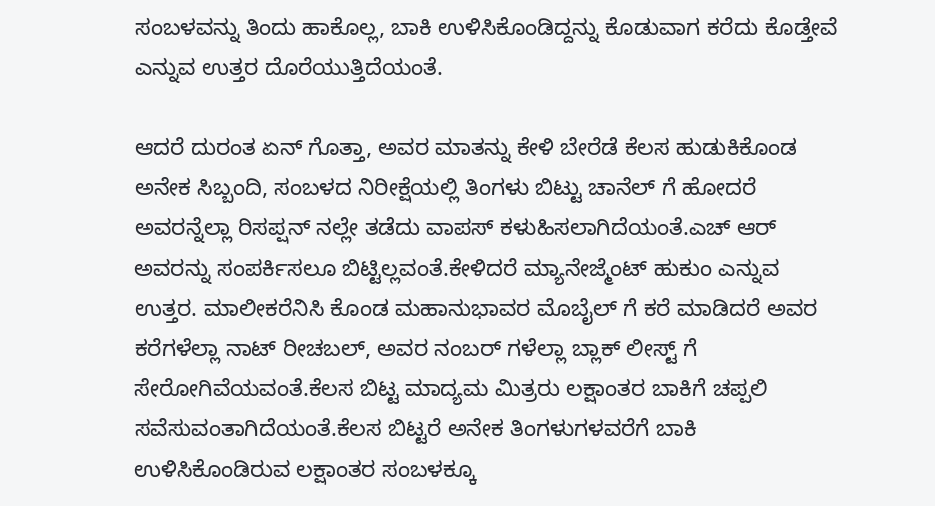ಸಂಬಳವನ್ನು ತಿಂದು ಹಾಕೊಲ್ಲ, ಬಾಕಿ ಉಳಿಸಿಕೊಂಡಿದ್ದನ್ನು ಕೊಡುವಾಗ ಕರೆದು ಕೊಡ್ತೇವೆ ಎನ್ನುವ ಉತ್ತರ ದೊರೆಯುತ್ತಿದೆಯಂತೆ.

ಆದರೆ ದುರಂತ ಏನ್ ಗೊತ್ತಾ, ಅವರ ಮಾತನ್ನು ಕೇಳಿ ಬೇರೆಡೆ ಕೆಲಸ ಹುಡುಕಿಕೊಂಡ ಅನೇಕ ಸಿಬ್ಬಂದಿ, ಸಂಬಳದ ನಿರೀಕ್ಷೆಯಲ್ಲಿ ತಿಂಗಳು ಬಿಟ್ಟು ಚಾನೆಲ್ ಗೆ ಹೋದರೆ ಅವರನ್ನೆಲ್ಲಾ ರಿಸಪ್ಷನ್ ನಲ್ಲೇ ತಡೆದು ವಾಪಸ್ ಕಳುಹಿಸಲಾಗಿದೆಯಂತೆ.ಎಚ್ ಆರ್ ಅವರನ್ನು ಸಂಪರ್ಕಿಸಲೂ ಬಿಟ್ಟಿಲ್ಲವಂತೆ.ಕೇಳಿದರೆ ಮ್ಯಾನೇಜ್ಮೆಂಟ್ ಹುಕುಂ ಎನ್ನುವ ಉತ್ತರ. ಮಾಲೀಕರೆನಿಸಿ ಕೊಂಡ ಮಹಾನುಭಾವರ ಮೊಬೈಲ್ ಗೆ ಕರೆ ಮಾಡಿದರೆ ಅವರ ಕರೆಗಳೆಲ್ಲಾ ನಾಟ್ ರೀಚಬಲ್, ಅವರ ನಂಬರ್ ಗಳೆಲ್ಲಾ ಬ್ಲಾಕ್ ಲೀಸ್ಟ್ ಗೆ ಸೇರೋಗಿವೆಯವಂತೆ.ಕೆಲಸ ಬಿಟ್ಟ ಮಾದ್ಯಮ ಮಿತ್ರರು ಲಕ್ಷಾಂತರ ಬಾಕಿಗೆ ಚಪ್ಪಲಿ ಸವೆಸುವಂತಾಗಿದೆಯಂತೆ.ಕೆಲಸ ಬಿಟ್ಟರೆ ಅನೇಕ ತಿಂಗಳುಗಳವರೆಗೆ ಬಾಕಿ ಉಳಿಸಿಕೊಂಡಿರುವ ಲಕ್ಷಾಂತರ ಸಂಬಳಕ್ಕೂ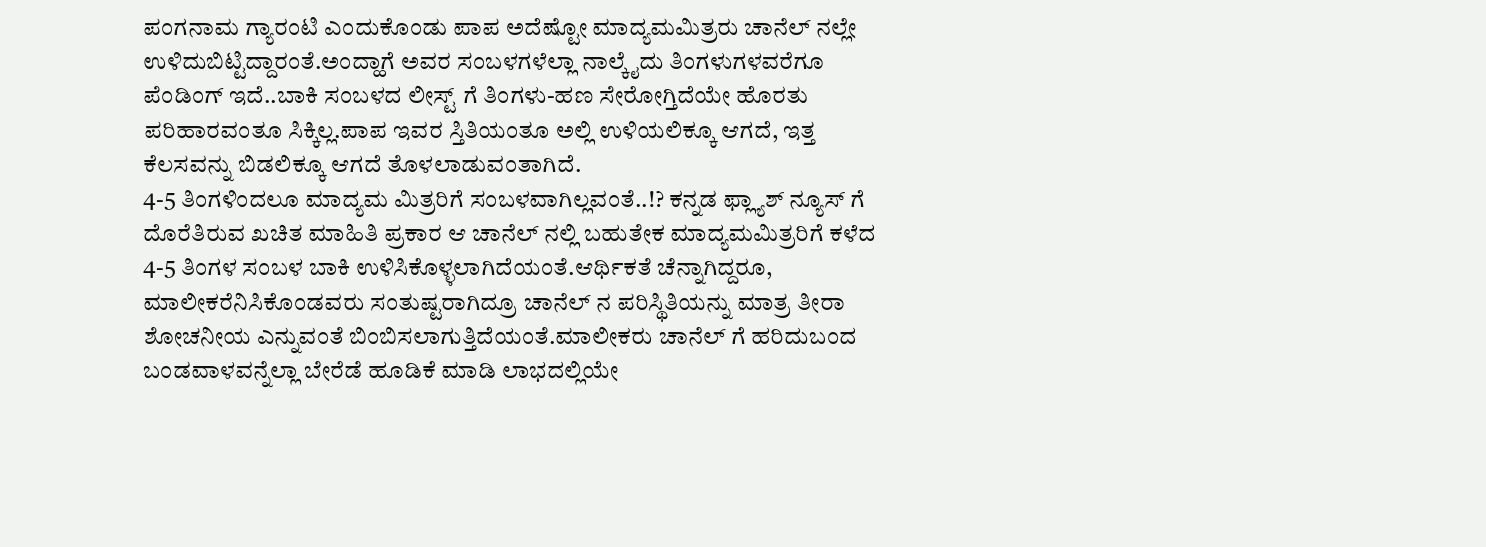ಪಂಗನಾಮ ಗ್ಯಾರಂಟಿ ಎಂದುಕೊಂಡು ಪಾಪ ಅದೆಷ್ಟೋ ಮಾದ್ಯಮಮಿತ್ರರು ಚಾನೆಲ್ ನಲ್ಲೇ ಉಳಿದುಬಿಟ್ಟಿದ್ದಾರಂತೆ.ಅಂದ್ಹಾಗೆ ಅವರ ಸಂಬಳಗಳೆಲ್ಲಾ ನಾಲ್ಕೈದು ತಿಂಗಳುಗಳವರೆಗೂ ಪೆಂಡಿಂಗ್ ಇದೆ..ಬಾಕಿ ಸಂಬಳದ ಲೀಸ್ಟ್ ಗೆ ತಿಂಗಳು-ಹಣ ಸೇರೋಗ್ತಿದೆಯೇ ಹೊರತು ಪರಿಹಾರವಂತೂ ಸಿಕ್ಕಿಲ್ಲ.ಪಾಪ ಇವರ ಸ್ತಿತಿಯಂತೂ ಅಲ್ಲಿ ಉಳಿಯಲಿಕ್ಕೂ ಆಗದೆ, ಇತ್ತ ಕೆಲಸವನ್ನು ಬಿಡಲಿಕ್ಕೂ ಆಗದೆ ತೊಳಲಾಡುವಂತಾಗಿದೆ.
4-5 ತಿಂಗಳಿಂದಲೂ ಮಾದ್ಯಮ ಮಿತ್ರರಿಗೆ ಸಂಬಳವಾಗಿಲ್ಲವಂತೆ..!? ಕನ್ನಡ ಫ್ಲ್ಯಾಶ್ ನ್ಯೂಸ್ ಗೆ ದೊರೆತಿರುವ ಖಚಿತ ಮಾಹಿತಿ ಪ್ರಕಾರ ಆ ಚಾನೆಲ್ ನಲ್ಲಿ ಬಹುತೇಕ ಮಾದ್ಯಮಮಿತ್ರರಿಗೆ ಕಳೆದ 4-5 ತಿಂಗಳ ಸಂಬಳ ಬಾಕಿ ಉಳಿಸಿಕೊಳ್ಳಲಾಗಿದೆಯಂತೆ.ಆರ್ಥಿಕತೆ ಚೆನ್ನಾಗಿದ್ದರೂ, ಮಾಲೀಕರೆನಿಸಿಕೊಂಡವರು ಸಂತುಷ್ಟರಾಗಿದ್ರೂ ಚಾನೆಲ್ ನ ಪರಿಸ್ಥಿತಿಯನ್ನು ಮಾತ್ರ ತೀರಾ ಶೋಚನೀಯ ಎನ್ನುವಂತೆ ಬಿಂಬಿಸಲಾಗುತ್ತಿದೆಯಂತೆ.ಮಾಲೀಕರು ಚಾನೆಲ್ ಗೆ ಹರಿದುಬಂದ ಬಂಡವಾಳವನ್ನೆಲ್ಲಾ ಬೇರೆಡೆ ಹೂಡಿಕೆ ಮಾಡಿ ಲಾಭದಲ್ಲಿಯೇ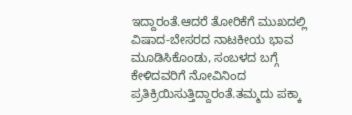ಇದ್ದಾರಂತೆ.ಆದರೆ ತೋರಿಕೆಗೆ ಮುಖದಲ್ಲಿ ವಿಷಾದ-ಬೇಸರದ ನಾಟಕೀಯ ಭಾವ ಮೂಡಿಸಿಕೊಂಡು, ಸಂಬಳದ ಬಗ್ಗೆ ಕೇಳಿದವರಿಗೆ ನೋವಿನಿಂದ ಪ್ರತಿಕ್ರಿಯಿಸುತ್ತಿದ್ದಾರಂತೆ.ತಮ್ಮದು ಪಕ್ಕಾ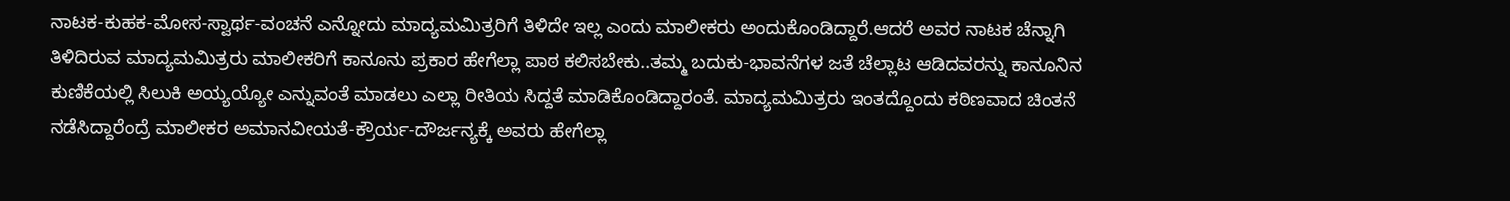ನಾಟಕ-ಕುಹಕ-ಮೋಸ-ಸ್ವಾರ್ಥ-ವಂಚನೆ ಎನ್ನೋದು ಮಾದ್ಯಮಮಿತ್ರರಿಗೆ ತಿಳಿದೇ ಇಲ್ಲ ಎಂದು ಮಾಲೀಕರು ಅಂದುಕೊಂಡಿದ್ದಾರೆ.ಆದರೆ ಅವರ ನಾಟಕ ಚೆನ್ನಾಗಿ ತಿಳಿದಿರುವ ಮಾದ್ಯಮಮಿತ್ರರು ಮಾಲೀಕರಿಗೆ ಕಾನೂನು ಪ್ರಕಾರ ಹೇಗೆಲ್ಲಾ ಪಾಠ ಕಲಿಸಬೇಕು..ತಮ್ಮ ಬದುಕು-ಭಾವನೆಗಳ ಜತೆ ಚೆಲ್ಲಾಟ ಆಡಿದವರನ್ನು ಕಾನೂನಿನ ಕುಣಿಕೆಯಲ್ಲಿ ಸಿಲುಕಿ ಅಯ್ಯಯ್ಯೋ ಎನ್ನುವಂತೆ ಮಾಡಲು ಎಲ್ಲಾ ರೀತಿಯ ಸಿದ್ದತೆ ಮಾಡಿಕೊಂಡಿದ್ದಾರಂತೆ. ಮಾದ್ಯಮಮಿತ್ರರು ಇಂತದ್ದೊಂದು ಕಠಿಣವಾದ ಚಿಂತನೆ ನಡೆಸಿದ್ದಾರೆಂದ್ರೆ ಮಾಲೀಕರ ಅಮಾನವೀಯತೆ-ಕ್ರೌರ್ಯ-ದೌರ್ಜನ್ಯಕ್ಕೆ ಅವರು ಹೇಗೆಲ್ಲಾ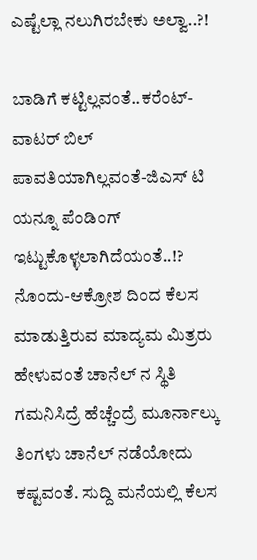ಎಷ್ಟೆಲ್ಲಾ ನಲುಗಿರಬೇಕು ಅಲ್ವಾ..?!

ಬಾಡಿಗೆ ಕಟ್ಟಿಲ್ಲವಂತೆ..ಕರೆಂಟ್-ವಾಟರ್ ಬಿಲ್ ಪಾವತಿಯಾಗಿಲ್ಲವಂತೆ-ಜಿಎಸ್ ಟಿ ಯನ್ನೂ ಪೆಂಡಿಂಗ್ ಇಟ್ಟುಕೊಳ್ಳಲಾಗಿದೆಯಂತೆ..!? ನೊಂದು-ಆಕ್ರೋಶ ದಿಂದ ಕೆಲಸ ಮಾಡುತ್ತಿರುವ ಮಾದ್ಯಮ ಮಿತ್ರರು ಹೇಳುವಂತೆ ಚಾನೆಲ್ ನ ಸ್ಥಿತಿ ಗಮನಿಸಿದ್ರೆ ಹೆಚ್ಚೆಂದ್ರೆ ಮೂರ್ನಾಲ್ಕು ತಿಂಗಳು ಚಾನೆಲ್ ನಡೆಯೋದು ಕಷ್ಟವಂತೆ. ಸುದ್ದಿ ಮನೆಯಲ್ಲಿ ಕೆಲಸ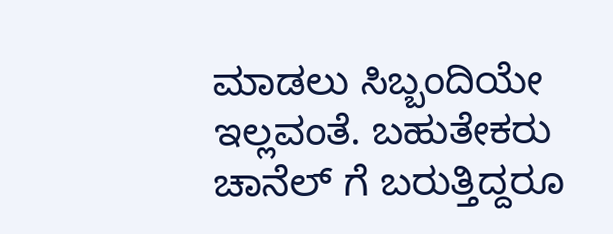ಮಾಡಲು ಸಿಬ್ಬಂದಿಯೇ ಇಲ್ಲವಂತೆ. ಬಹುತೇಕರು ಚಾನೆಲ್ ಗೆ ಬರುತ್ತಿದ್ದರೂ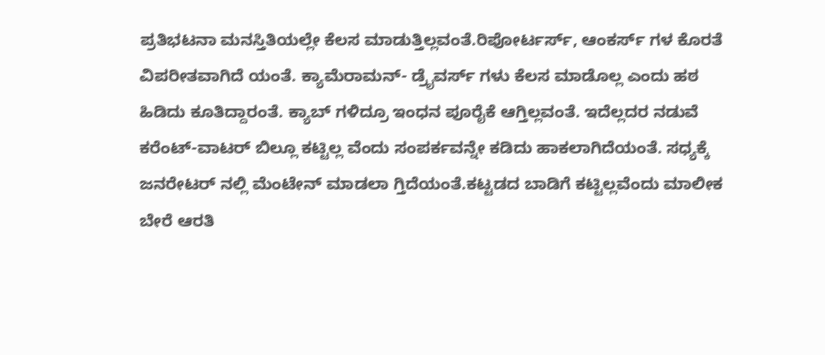ಪ್ರತಿಭಟನಾ ಮನಸ್ತಿತಿಯಲ್ಲೇ ಕೆಲಸ ಮಾಡುತ್ತಿಲ್ಲವಂತೆ.ರಿಪೋರ್ಟರ್ಸ್, ಆಂಕರ್ಸ್ ಗಳ ಕೊರತೆ ವಿಪರೀತವಾಗಿದೆ ಯಂತೆ. ಕ್ಯಾಮೆರಾಮನ್- ಡ್ರೈವರ್ಸ್ ಗಳು ಕೆಲಸ ಮಾಡೊಲ್ಲ ಎಂದು ಹಠ ಹಿಡಿದು ಕೂತಿದ್ದಾರಂತೆ. ಕ್ಯಾಬ್ ಗಳಿದ್ರೂ ಇಂಧನ ಪೂರೈಕೆ ಆಗ್ತಿಲ್ಲವಂತೆ. ಇದೆಲ್ಲದರ ನಡುವೆ ಕರೆಂಟ್-ವಾಟರ್ ಬಿಲ್ಲೂ ಕಟ್ಟಿಲ್ಲ ವೆಂದು ಸಂಪರ್ಕವನ್ನೇ ಕಡಿದು ಹಾಕಲಾಗಿದೆಯಂತೆ. ಸಧ್ಯಕ್ಕೆ ಜನರೇಟರ್ ನಲ್ಲಿ ಮೆಂಟೇನ್ ಮಾಡಲಾ ಗ್ತಿದೆಯಂತೆ.ಕಟ್ಟಡದ ಬಾಡಿಗೆ ಕಟ್ಟಿಲ್ಲವೆಂದು ಮಾಲೀಕ ಬೇರೆ ಆರತಿ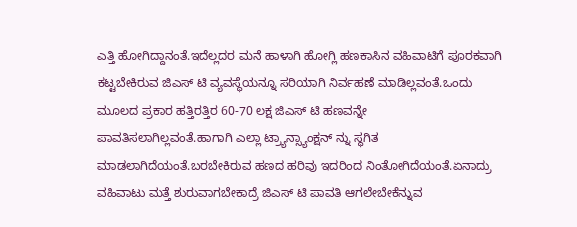ಎತ್ತಿ ಹೋಗಿದ್ದಾನಂತೆ.ಇದೆಲ್ಲದರ ಮನೆ ಹಾಳಾಗಿ ಹೋಗ್ಲಿ ಹಣಕಾಸಿನ ವಹಿವಾಟಿಗೆ ಪೂರಕವಾಗಿ ಕಟ್ಟಬೇಕಿರುವ ಜಿಎಸ್ ಟಿ ವ್ಯವಸ್ಥೆಯನ್ನೂ ಸರಿಯಾಗಿ ನಿರ್ವಹಣೆ ಮಾಡಿಲ್ಲವಂತೆ.ಒಂದು ಮೂಲದ ಪ್ರಕಾರ ಹತ್ತಿರತ್ತಿರ 60-70 ಲಕ್ಷ ಜಿಎಸ್ ಟಿ ಹಣವನ್ನೇ ಪಾವತಿಸಲಾಗಿಲ್ಲವಂತೆ.ಹಾಗಾಗಿ ಎಲ್ಲಾ ಟ್ರ್ಯಾನ್ಸ್ಯಾಂಕ್ಷನ್ ನ್ನು ಸ್ಥಗಿತ ಮಾಡಲಾಗಿದೆಯಂತೆ.ಬರಬೇಕಿರುವ ಹಣದ ಹರಿವು ಇದರಿಂದ ನಿಂತೋಗಿದೆಯಂತೆ.ಏನಾದ್ರು ವಹಿವಾಟು ಮತ್ತೆ ಶುರುವಾಗಬೇಕಾದ್ರೆ ಜಿಎಸ್ ಟಿ ಪಾವತಿ ಆಗಲೇಬೇಕೆನ್ನುವ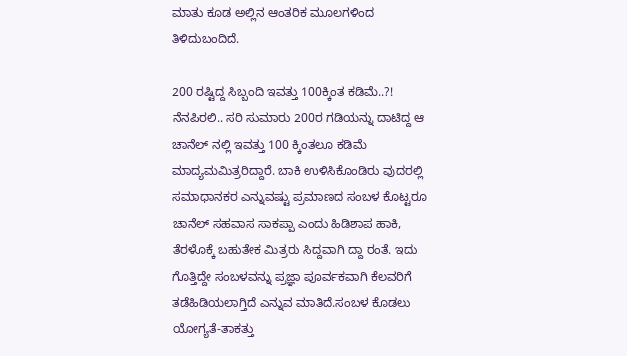ಮಾತು ಕೂಡ ಅಲ್ಲಿನ ಆಂತರಿಕ ಮೂಲಗಳಿಂದ ತಿಳಿದುಬಂದಿದೆ.

200 ರಷ್ಟಿದ್ದ ಸಿಬ್ಬಂದಿ ಇವತ್ತು 100ಕ್ಕಿಂತ ಕಡಿಮೆ..?! ನೆನಪಿರಲಿ.. ಸರಿ ಸುಮಾರು 200ರ ಗಡಿಯನ್ನು ದಾಟಿದ್ದ ಆ ಚಾನೆಲ್ ನಲ್ಲಿ ಇವತ್ತು 100 ಕ್ಕಿಂತಲೂ ಕಡಿಮೆ ಮಾದ್ಯಮಮಿತ್ರರಿದ್ದಾರೆ. ಬಾಕಿ ಉಳಿಸಿಕೊಂಡಿರು ವುದರಲ್ಲಿ ಸಮಾಧಾನಕರ ಎನ್ನುವಷ್ಟು ಪ್ರಮಾಣದ ಸಂಬಳ ಕೊಟ್ಟರೂ ಚಾನೆಲ್ ಸಹವಾಸ ಸಾಕಪ್ಪಾ ಎಂದು ಹಿಡಿಶಾಪ ಹಾಕಿ, ತೆರಳೊಕ್ಕೆ ಬಹುತೇಕ ಮಿತ್ರರು ಸಿದ್ದವಾಗಿ ದ್ದಾ ರಂತೆ. ಇದು ಗೊತ್ತಿದ್ದೇ ಸಂಬಳವನ್ನು ಪ್ರಜ್ಞಾ ಪೂರ್ವಕವಾಗಿ ಕೆಲವರಿಗೆ ತಡೆಹಿಡಿಯಲಾಗ್ತಿದೆ ಎನ್ನುವ ಮಾತಿದೆ.ಸಂಬಳ ಕೊಡಲು ಯೋಗ್ಯತೆ-ತಾಕತ್ತು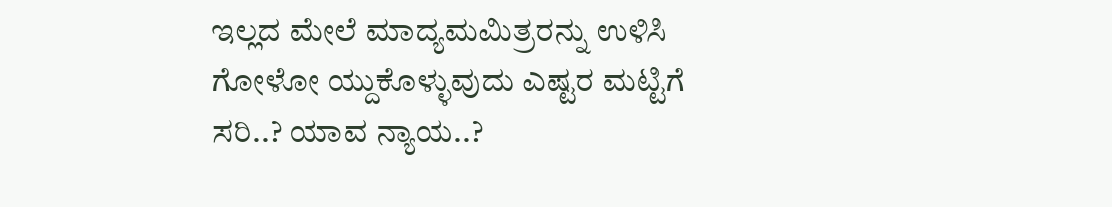ಇಲ್ಲದ ಮೇಲೆ ಮಾದ್ಯಮಮಿತ್ರರನ್ನು ಉಳಿಸಿ ಗೋಳೋ ಯ್ದುಕೊಳ್ಳುವುದು ಎಷ್ಟರ ಮಟ್ಟಿಗೆ ಸರಿ..? ಯಾವ ನ್ಯಾಯ..?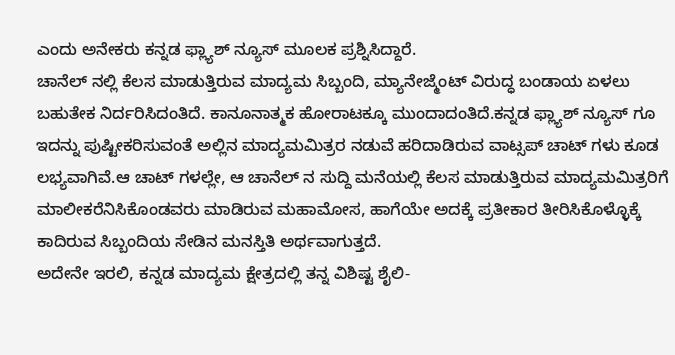ಎಂದು ಅನೇಕರು ಕನ್ನಡ ಫ್ಲ್ಯಾಶ್ ನ್ಯೂಸ್ ಮೂಲಕ ಪ್ರಶ್ನಿಸಿದ್ದಾರೆ.
ಚಾನೆಲ್ ನಲ್ಲಿ ಕೆಲಸ ಮಾಡುತ್ತಿರುವ ಮಾದ್ಯಮ ಸಿಬ್ಬಂದಿ, ಮ್ಯಾನೇಜ್ಮೆಂಟ್ ವಿರುದ್ಧ ಬಂಡಾಯ ಏಳಲು ಬಹುತೇಕ ನಿರ್ದರಿಸಿದಂತಿದೆ. ಕಾನೂನಾತ್ಮಕ ಹೋರಾಟಕ್ಕೂ ಮುಂದಾದಂತಿದೆ.ಕನ್ನಡ ಫ್ಲ್ಯಾಶ್ ನ್ಯೂಸ್ ಗೂ ಇದನ್ನು ಪುಷ್ಟೀಕರಿಸುವಂತೆ ಅಲ್ಲಿನ ಮಾದ್ಯಮಮಿತ್ರರ ನಡುವೆ ಹರಿದಾಡಿರುವ ವಾಟ್ಸಪ್ ಚಾಟ್ ಗಳು ಕೂಡ ಲಭ್ಯವಾಗಿವೆ.ಆ ಚಾಟ್ ಗಳಲ್ಲೇ, ಆ ಚಾನೆಲ್ ನ ಸುದ್ದಿ ಮನೆಯಲ್ಲಿ ಕೆಲಸ ಮಾಡುತ್ತಿರುವ ಮಾದ್ಯಮಮಿತ್ರರಿಗೆ ಮಾಲೀಕರೆನಿಸಿಕೊಂಡವರು ಮಾಡಿರುವ ಮಹಾಮೋಸ, ಹಾಗೆಯೇ ಅದಕ್ಕೆ ಪ್ರತೀಕಾರ ತೀರಿಸಿಕೊಳ್ಳೊಕ್ಕೆ ಕಾದಿರುವ ಸಿಬ್ಬಂದಿಯ ಸೇಡಿನ ಮನಸ್ತಿತಿ ಅರ್ಥವಾಗುತ್ತದೆ.
ಅದೇನೇ ಇರಲಿ, ಕನ್ನಡ ಮಾದ್ಯಮ ಕ್ಷೇತ್ರದಲ್ಲಿ ತನ್ನ ವಿಶಿಷ್ಟ ಶೈಲಿ-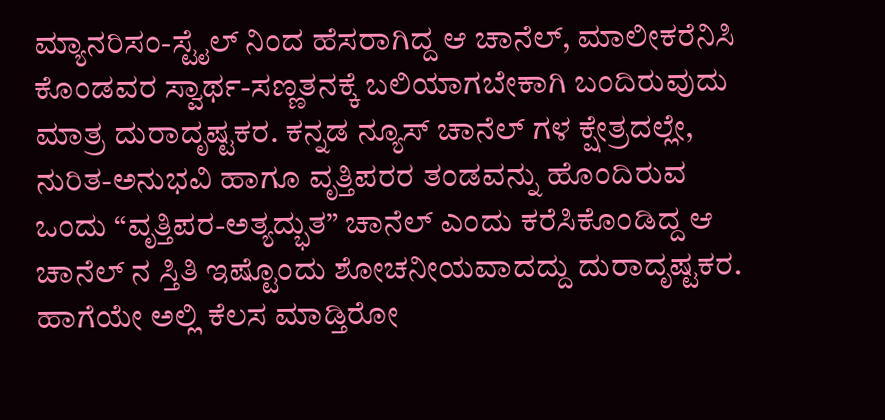ಮ್ಯಾನರಿಸಂ-ಸ್ಟೈಲ್ ನಿಂದ ಹೆಸರಾಗಿದ್ದ ಆ ಚಾನೆಲ್, ಮಾಲೀಕರೆನಿಸಿ ಕೊಂಡವರ ಸ್ವಾರ್ಥ-ಸಣ್ಣತನಕ್ಕೆ ಬಲಿಯಾಗಬೇಕಾಗಿ ಬಂದಿರುವುದು ಮಾತ್ರ ದುರಾದೃಷ್ಟಕರ. ಕನ್ನಡ ನ್ಯೂಸ್ ಚಾನೆಲ್ ಗಳ ಕ್ಷೇತ್ರದಲ್ಲೇ, ನುರಿತ-ಅನುಭವಿ ಹಾಗೂ ವೃತ್ತಿಪರರ ತಂಡವನ್ನು ಹೊಂದಿರುವ ಒಂದು “ವೃತ್ತಿಪರ-ಅತ್ಯದ್ಭುತ” ಚಾನೆಲ್ ಎಂದು ಕರೆಸಿಕೊಂಡಿದ್ದ ಆ ಚಾನೆಲ್ ನ ಸ್ತಿತಿ ಇಷ್ಟೊಂದು ಶೋಚನೀಯವಾದದ್ದು ದುರಾದೃಷ್ಟಕರ. ಹಾಗೆಯೇ ಅಲ್ಲಿ ಕೆಲಸ ಮಾಡ್ತಿರೋ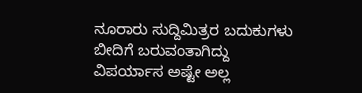ನೂರಾರು ಸುದ್ದಿಮಿತ್ರರ ಬದುಕುಗಳು ಬೀದಿಗೆ ಬರುವಂತಾಗಿದ್ದು ವಿಪರ್ಯಾಸ ಅಷ್ಟೇ ಅಲ್ಲ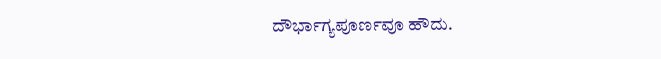ದೌರ್ಭಾಗ್ಯಪೂರ್ಣವೂ ಹೌದು.